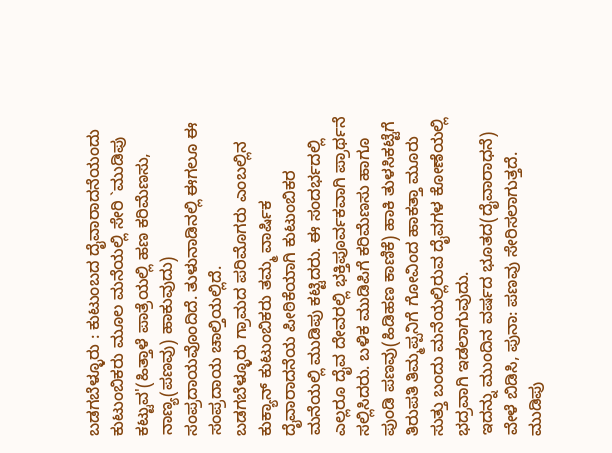ಬಡಗಬೆಳ್ಳೂರು : ಕುಟುಂಬದ ದೈವಾರಾದನೆಯಂದು ಕುಟುಂಬಿಕರು ಮೂಲ ಮನೆಯಲ್ಲಿ ಸೇರಿ `ಮುಡಿಪು ಕಟ್ಟುವ'(ಹಿತ್ತಾಳೆ ಪಾತ್ರೆಯಲ್ಲಿ ಹಣ ಕರಿಮೆಣಸು, ನಾಣ್ಯ(ಪಣವು) ಹಾಕುವುದು) ಸಂಪ್ರದಾಯವೊಂದಿದೆ. ತುಳುನಾಡಿನಲ್ಲಿ ಈಗಲೂ ಈ ಸಂಪ್ರದಾಯ ಚಾಲ್ತಿಯಲ್ಲಿದೆ.
ಬಡಗಬೆಳ್ಳೂರು ಗ್ರಾಮದ ಪರಿಮೊಗರು ಎಂಬಲ್ಲಿನ ಕುಕ್ಯಾನ್ ಕುಟುಂಬಿಕರು ತಮ್ಮ ವಾರ್ಷಿಕ ದೈವಾರಾದನೆಯ ಪೀಠಿಕೆಯಾಗಿ ಕುಟುಂಬಿಕರ ಮನೆಯಲ್ಲಿ ಮುಡಿಪು ಕಟ್ಟಿದರು. ಈ ಸಂದರ್ಭದಲ್ಲಿ ಎಲ್ಲರೂ ದೈವ ದೇವರಲ್ಲಿ ಭಕ್ತಿಪೂರ್ವಕವಾಗಿ ಪ್ರಾರ್ಥನೆ ಸಲ್ಲಿಸಿದರು. ಬಳಿಕ ಮುಡಿಪಿಗೆ ಕರಿಮೆಣಸು ಹಾಗೂ ಪುಂಡಿ ಪಣವು(ಹಿಡಿಹಣ ಕಾಣಿಕೆ) ಹಾಕಿ ತುಳಸಿಕಟ್ಟೆಗೆ ತಿರುಪತಿ ತಿಮ್ಮಪ್ಪನಿಗೆ ಗೋವಿಂದ ಹಾಕತ್ತಾ ಮೂರು ಸುತ್ತು ಬಂದು ಮನೆಯಲ್ಲಿರುವ ದೈವಗಳ ಕೋಣೆಯಲ್ಲಿ ಭದ್ರವಾಗಿ ಇಡಲಾಗುವುದು.
ಇದನ್ನು ಮುಂದಿನ ವರ್ಷದ ಭೂತದ(ದೈವಾರಾಧನೆ) ವೇಳೆ ಬಿಡಿಸಿ, ಪುನಾ: ಪಣವು ಸೇರಿಸಲಾಗುತ್ತದೆ. ಮುಡಿಪು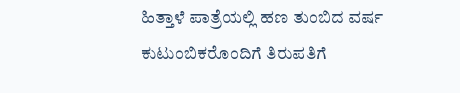ಹಿತ್ತಾಳೆ ಪಾತ್ರೆಯಲ್ಲಿ ಹಣ ತುಂಬಿದ ವರ್ಷ ಕುಟುಂಬಿಕರೊಂದಿಗೆ ತಿರುಪತಿಗೆ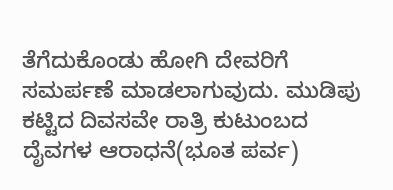ತೆಗೆದುಕೊಂಡು ಹೋಗಿ ದೇವರಿಗೆ ಸಮರ್ಪಣೆ ಮಾಡಲಾಗುವುದು. ಮುಡಿಪು ಕಟ್ಟಿದ ದಿವಸವೇ ರಾತ್ರಿ ಕುಟುಂಬದ ದೈವಗಳ ಆರಾಧನೆ(ಭೂತ ಪರ್ವ)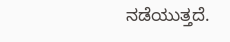ನಡೆಯುತ್ತದೆ.